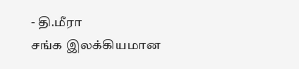- தி.மீரா
சங்க இலக்கியமான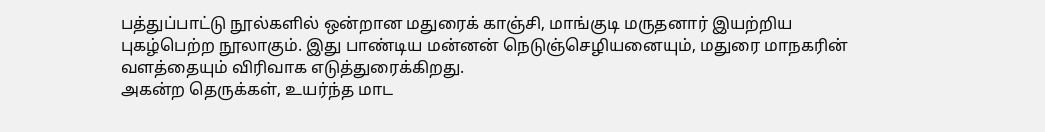பத்துப்பாட்டு நூல்களில் ஒன்றான மதுரைக் காஞ்சி, மாங்குடி மருதனார் இயற்றிய புகழ்பெற்ற நூலாகும். இது பாண்டிய மன்னன் நெடுஞ்செழியனையும், மதுரை மாநகரின் வளத்தையும் விரிவாக எடுத்துரைக்கிறது.
அகன்ற தெருக்கள், உயர்ந்த மாட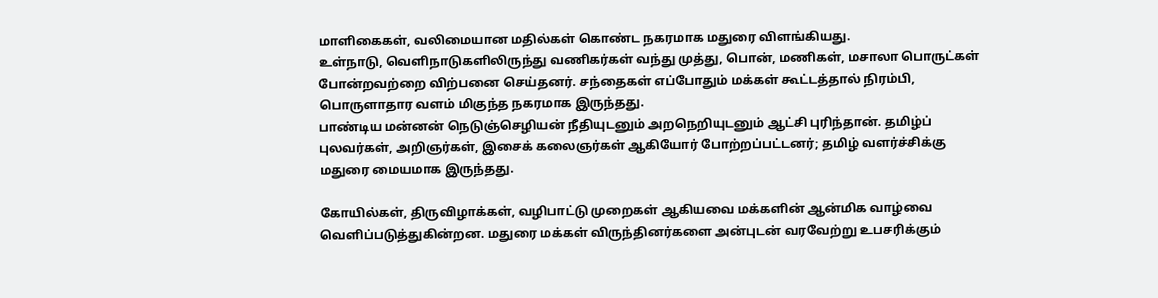மாளிகைகள், வலிமையான மதில்கள் கொண்ட நகரமாக மதுரை விளங்கியது.
உள்நாடு, வெளிநாடுகளிலிருந்து வணிகர்கள் வந்து முத்து, பொன், மணிகள், மசாலா பொருட்கள் போன்றவற்றை விற்பனை செய்தனர். சந்தைகள் எப்போதும் மக்கள் கூட்டத்தால் நிரம்பி, பொருளாதார வளம் மிகுந்த நகரமாக இருந்தது.
பாண்டிய மன்னன் நெடுஞ்செழியன் நீதியுடனும் அறநெறியுடனும் ஆட்சி புரிந்தான். தமிழ்ப் புலவர்கள், அறிஞர்கள், இசைக் கலைஞர்கள் ஆகியோர் போற்றப்பட்டனர்; தமிழ் வளர்ச்சிக்கு மதுரை மையமாக இருந்தது.

கோயில்கள், திருவிழாக்கள், வழிபாட்டு முறைகள் ஆகியவை மக்களின் ஆன்மிக வாழ்வை வெளிப்படுத்துகின்றன. மதுரை மக்கள் விருந்தினர்களை அன்புடன் வரவேற்று உபசரிக்கும்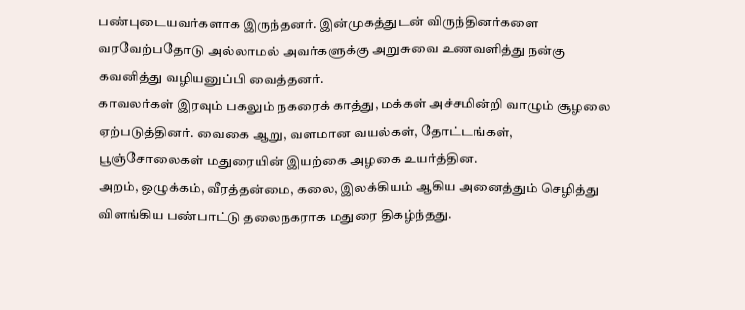பண்புடையவர்களாக இருந்தனர். இன்முகத்துடன் விருந்தினர்களை வரவேற்பதோடு அல்லாமல் அவர்களுக்கு அறுசுவை உணவளித்து நன்கு கவனித்து வழியனுப்பி வைத்தனர்.
காவலர்கள் இரவும் பகலும் நகரைக் காத்து, மக்கள் அச்சமின்றி வாழும் சூழலை ஏற்படுத்தினர். வைகை ஆறு, வளமான வயல்கள், தோட்டங்கள், பூஞ்சோலைகள் மதுரையின் இயற்கை அழகை உயர்த்தின.
அறம், ஒழுக்கம், வீரத்தன்மை, கலை, இலக்கியம் ஆகிய அனைத்தும் செழித்து விளங்கிய பண்பாட்டு தலைநகராக மதுரை திகழ்ந்தது.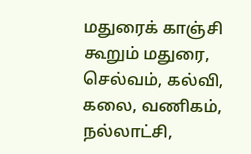மதுரைக் காஞ்சி கூறும் மதுரை, செல்வம், கல்வி, கலை, வணிகம், நல்லாட்சி,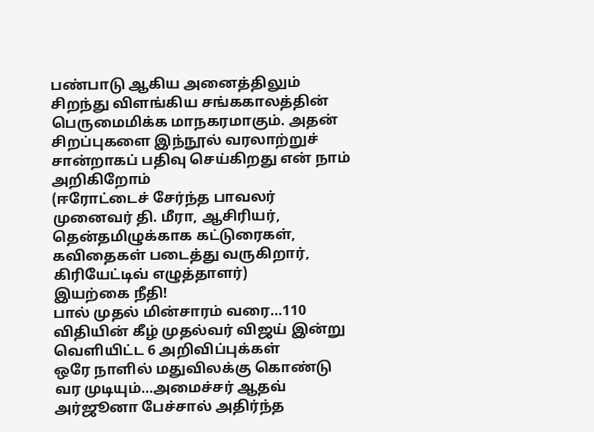பண்பாடு ஆகிய அனைத்திலும் சிறந்து விளங்கிய சங்ககாலத்தின் பெருமைமிக்க மாநகரமாகும். அதன் சிறப்புகளை இந்நூல் வரலாற்றுச் சான்றாகப் பதிவு செய்கிறது என் நாம் அறிகிறோம்
(ஈரோட்டைச் சேர்ந்த பாவலர் முனைவர் தி. மீரா, ஆசிரியர், தென்தமிழுக்காக கட்டுரைகள், கவிதைகள் படைத்து வருகிறார், கிரியேட்டிவ் எழுத்தாளர்)
இயற்கை நீதி!
பால் முதல் மின்சாரம் வரை...110 விதியின் கீழ் முதல்வர் விஜய் இன்று வெளியிட்ட 6 அறிவிப்புக்கள்
ஒரே நாளில் மதுவிலக்கு கொண்டு வர முடியும்...அமைச்சர் ஆதவ் அர்ஜூனா பேச்சால் அதிர்ந்த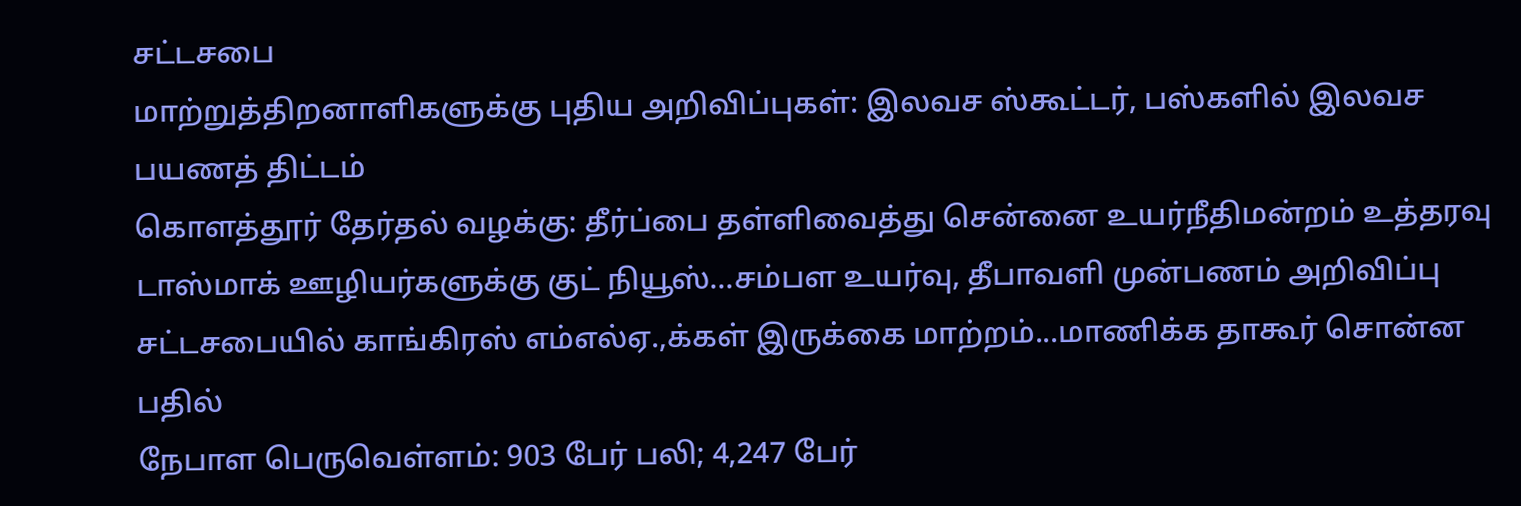சட்டசபை
மாற்றுத்திறனாளிகளுக்கு புதிய அறிவிப்புகள்: இலவச ஸ்கூட்டர், பஸ்களில் இலவச பயணத் திட்டம்
கொளத்தூர் தேர்தல் வழக்கு: தீர்ப்பை தள்ளிவைத்து சென்னை உயர்நீதிமன்றம் உத்தரவு
டாஸ்மாக் ஊழியர்களுக்கு குட் நியூஸ்...சம்பள உயர்வு, தீபாவளி முன்பணம் அறிவிப்பு
சட்டசபையில் காங்கிரஸ் எம்எல்ஏ.,க்கள் இருக்கை மாற்றம்...மாணிக்க தாகூர் சொன்ன பதில்
நேபாள பெருவெள்ளம்: 903 பேர் பலி; 4,247 பேர்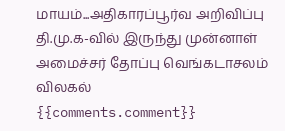மாயம்...அதிகாரப்பூர்வ அறிவிப்பு
தி.மு.க-வில் இருந்து முன்னாள் அமைச்சர் தோப்பு வெங்கடாசலம் விலகல்
{{comments.comment}}